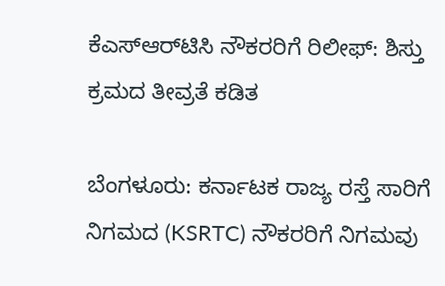ಕೆಎಸ್ಆರ್‌ಟಿಸಿ ನೌಕರರಿಗೆ ರಿಲೀಫ್: ಶಿಸ್ತು ಕ್ರಮದ ತೀವ್ರತೆ ಕಡಿತ

ಬೆಂಗಳೂರು: ಕರ್ನಾಟಕ ರಾಜ್ಯ ರಸ್ತೆ ಸಾರಿಗೆ ನಿಗಮದ (KSRTC) ನೌಕರರಿಗೆ ನಿಗಮವು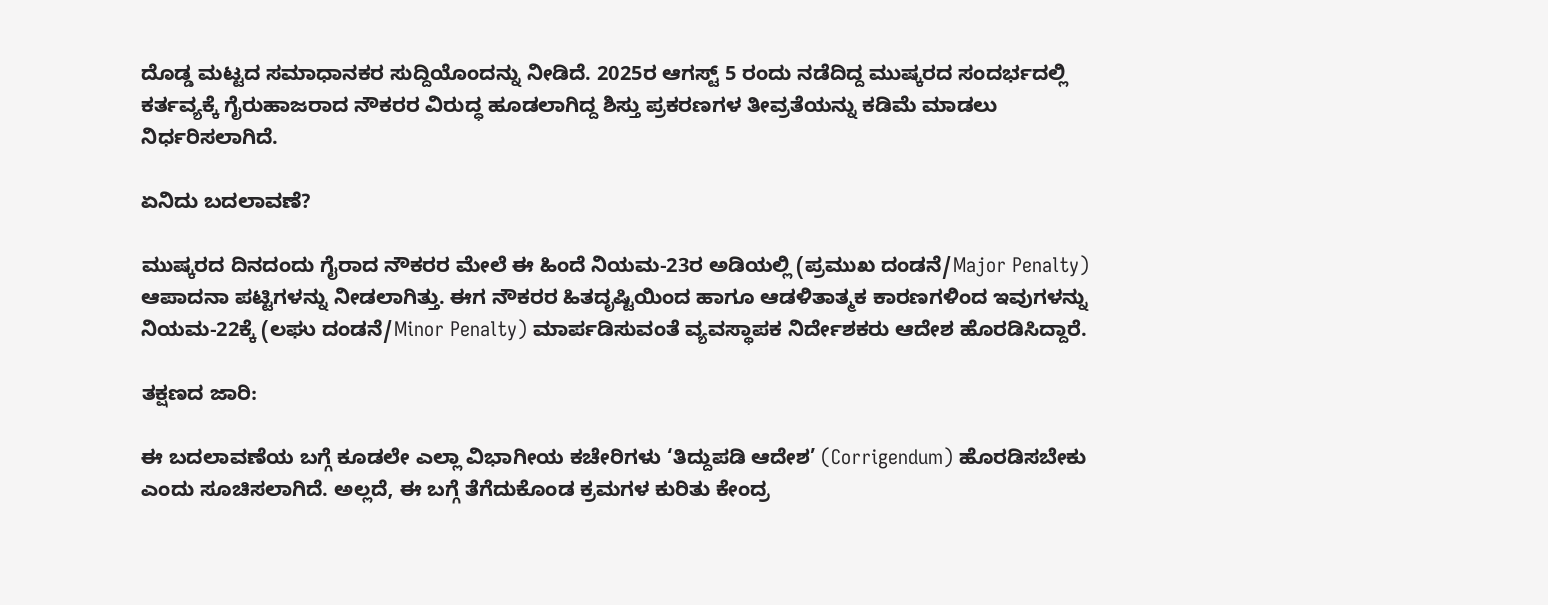ದೊಡ್ಡ ಮಟ್ಟದ ಸಮಾಧಾನಕರ ಸುದ್ದಿಯೊಂದನ್ನು ನೀಡಿದೆ. 2025ರ ಆಗಸ್ಟ್ 5 ರಂದು ನಡೆದಿದ್ದ ಮುಷ್ಕರದ ಸಂದರ್ಭದಲ್ಲಿ ಕರ್ತವ್ಯಕ್ಕೆ ಗೈರುಹಾಜರಾದ ನೌಕರರ ವಿರುದ್ಧ ಹೂಡಲಾಗಿದ್ದ ಶಿಸ್ತು ಪ್ರಕರಣಗಳ ತೀವ್ರತೆಯನ್ನು ಕಡಿಮೆ ಮಾಡಲು ನಿರ್ಧರಿಸಲಾಗಿದೆ.

ಏನಿದು ಬದಲಾವಣೆ?

ಮುಷ್ಕರದ ದಿನದಂದು ಗೈರಾದ ನೌಕರರ ಮೇಲೆ ಈ ಹಿಂದೆ ನಿಯಮ-23ರ ಅಡಿಯಲ್ಲಿ (ಪ್ರಮುಖ ದಂಡನೆ/Major Penalty) ಆಪಾದನಾ ಪಟ್ಟಿಗಳನ್ನು ನೀಡಲಾಗಿತ್ತು. ಈಗ ನೌಕರರ ಹಿತದೃಷ್ಟಿಯಿಂದ ಹಾಗೂ ಆಡಳಿತಾತ್ಮಕ ಕಾರಣಗಳಿಂದ ಇವುಗಳನ್ನು ನಿಯಮ-22ಕ್ಕೆ (ಲಘು ದಂಡನೆ/Minor Penalty) ಮಾರ್ಪಡಿಸುವಂತೆ ವ್ಯವಸ್ಥಾಪಕ ನಿರ್ದೇಶಕರು ಆದೇಶ ಹೊರಡಿಸಿದ್ದಾರೆ.

ತಕ್ಷಣದ ಜಾರಿ:

ಈ ಬದಲಾವಣೆಯ ಬಗ್ಗೆ ಕೂಡಲೇ ಎಲ್ಲಾ ವಿಭಾಗೀಯ ಕಚೇರಿಗಳು ‘ತಿದ್ದುಪಡಿ ಆದೇಶ’ (Corrigendum) ಹೊರಡಿಸಬೇಕು ಎಂದು ಸೂಚಿಸಲಾಗಿದೆ. ಅಲ್ಲದೆ, ಈ ಬಗ್ಗೆ ತೆಗೆದುಕೊಂಡ ಕ್ರಮಗಳ ಕುರಿತು ಕೇಂದ್ರ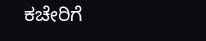ಕಚೇರಿಗೆ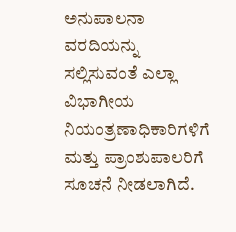ಅನುಪಾಲನಾ ವರದಿಯನ್ನು ಸಲ್ಲಿಸುವಂತೆ ಎಲ್ಲಾ ವಿಭಾಗೀಯ ನಿಯಂತ್ರಣಾಧಿಕಾರಿಗಳಿಗೆ ಮತ್ತು ಪ್ರಾಂಶುಪಾಲರಿಗೆ ಸೂಚನೆ ನೀಡಲಾಗಿದೆ.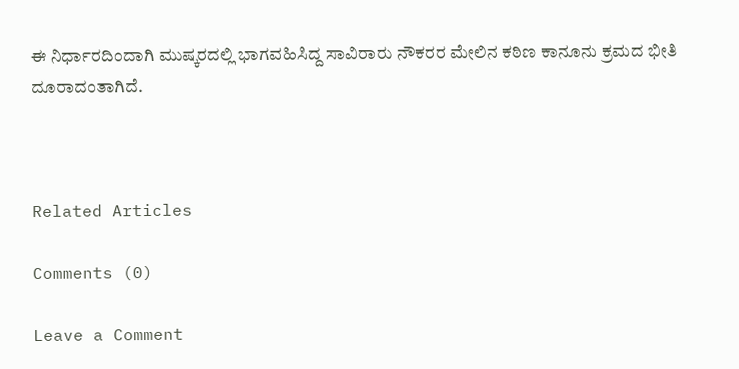ಈ ನಿರ್ಧಾರದಿಂದಾಗಿ ಮುಷ್ಕರದಲ್ಲಿ ಭಾಗವಹಿಸಿದ್ದ ಸಾವಿರಾರು ನೌಕರರ ಮೇಲಿನ ಕಠಿಣ ಕಾನೂನು ಕ್ರಮದ ಭೀತಿ ದೂರಾದಂತಾಗಿದೆ.



Related Articles

Comments (0)

Leave a Comment